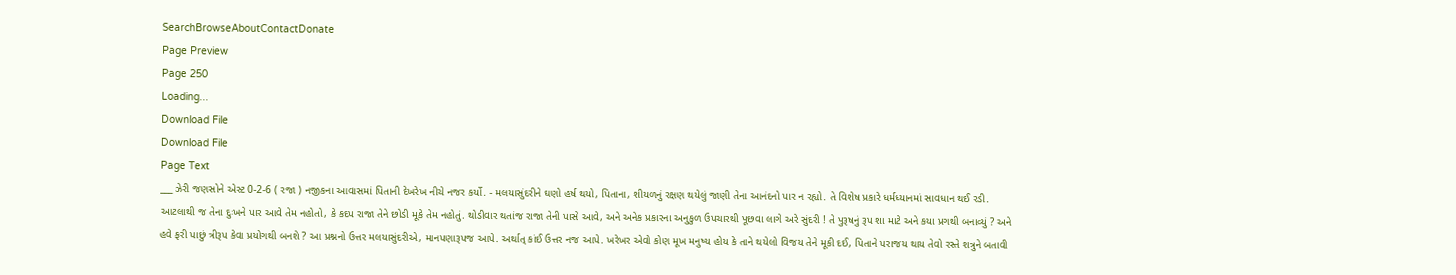SearchBrowseAboutContactDonate
Page Preview
Page 250
Loading...
Download File
Download File
Page Text
___ ઝેરી જણસોને એસ્ટ 0-2-6 ( રજા ) નજીકના આવાસમાં પિતાની દેખરેખ નીચે નજર કર્યો. - મલયાસુંદરીને ઘણો હર્ષ થયો, પિતાના, શીયળનું રક્ષણ થયેલું જાણી તેના આનંદનો પાર ન રહ્યો. તે વિશેષ પ્રકારે ધર્મધ્યાનમાં સાવધાન થઈ રડી. આટલાથી જ તેના દુઃખને પાર આવે તેમ નહોતો, કે કદપ રાજા તેને છોડી મૂકે તેમ નહોતું. થોડીવાર થતાંજ રાજા તેની પાસે આવે, અને અનેક પ્રકારના અનુકુળ ઉપચારથી પૂછવા લાગે અરે સુંદરી ! તે પુરૂષનું રૂપ શા માટે અને કયા પ્રગથી બનાવ્યું ? અને હવે ફરી પાછું ત્રીરૂપ કેવા પ્રયોગથી બનશે ? આ પ્રશ્નનો ઉત્તર મલયાસુંદરીએ, માનપણારૂપજ આપે. અર્થાત્ કાંઈ ઉત્તર નજ આપે. ખરેખર એવો કોણ મૂખ મનુષ્ય હોય કે તાને થયેલો વિજય તેને મૂકી દઈ, પિતાને પરાજય થાય તેવો રસ્તે શત્રુને બતાવી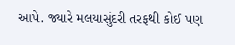આપે. જ્યારે મલયાસુંદરી તરફથી કોઈ પણ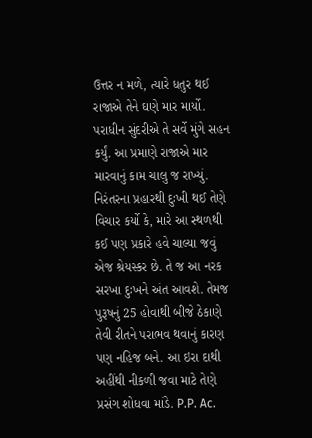ઉત્તર ન મળે, ત્યારે ધતુર થઈ રાજાએ તેને ઘણે માર માર્યો. પરાધીન સુંદરીએ તે સર્વે મુંગે સહન કર્યું. આ પ્રમાણે રાજાએ માર મારવાનું કામ ચાલુ જ રાખ્યું. નિરંતરના પ્રહારથી દુઃખી થઈ તેણે વિચાર કર્યો કે, મારે આ સ્થળથી કઈ પણ પ્રકારે હવે ચાલ્યા જવું એજ શ્રેયસ્કર છે. તે જ આ નરક સરખા દુઃખને અંત આવશે. તેમજ પુરૂષનું 25 હોવાથી બીજે ઠેકાણે તેવી રીતને પરાભવ થવાનું કારણ પણ નહિજ બને. આ ઇરા દાથી અહીંથી નીકળી જવા માટે તેણે પ્રસંગ શોધવા માંડે. P.P. Ac.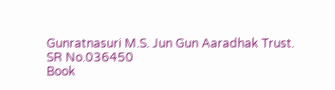Gunratnasuri M.S. Jun Gun Aaradhak Trust.
SR No.036450
Book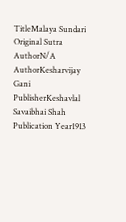TitleMalaya Sundari
Original Sutra AuthorN/A
AuthorKesharvijay Gani
PublisherKeshavlal Savaibhai Shah
Publication Year1913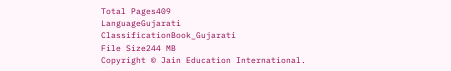Total Pages409
LanguageGujarati
ClassificationBook_Gujarati
File Size244 MB
Copyright © Jain Education International.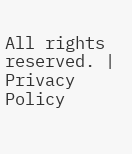All rights reserved. | Privacy Policy